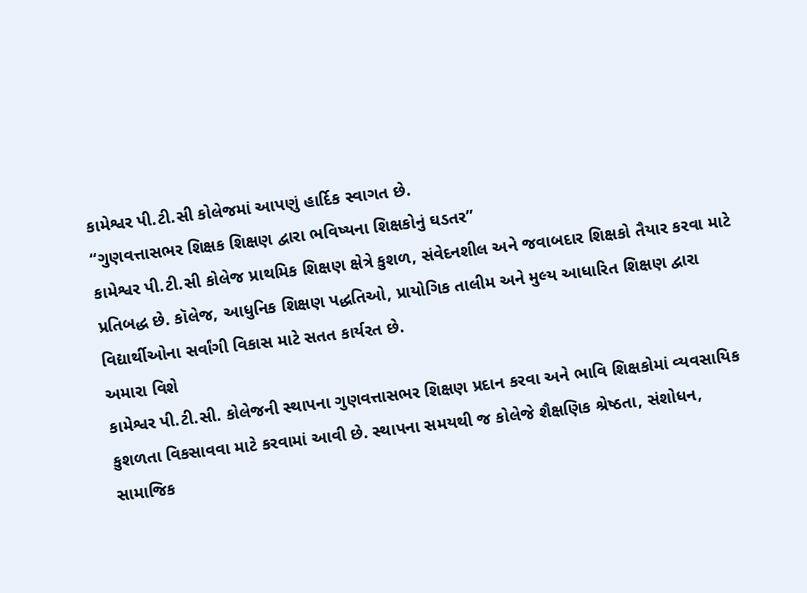કામેશ્વર પી.ટી.સી કોલેજમાં આપણું હાર્દિક સ્વાગત છે.
“ગુણવત્તાસભર શિક્ષક શિક્ષણ દ્વારા ભવિષ્યના શિક્ષકોનું ઘડતર”
કામેશ્વર પી.ટી.સી કોલેજ પ્રાથમિક શિક્ષણ ક્ષેત્રે કુશળ, સંવેદનશીલ અને જવાબદાર શિક્ષકો તૈયાર કરવા માટે પ્રતિબદ્ધ છે. કૉલેજ, આધુનિક શિક્ષણ પદ્ધતિઓ, પ્રાયોગિક તાલીમ અને મુલ્ય આધારિત શિક્ષણ દ્વારા વિદ્યાર્થીઓના સર્વાંગી વિકાસ માટે સતત કાર્યરત છે.
અમારા વિશે
કામેશ્વર પી.ટી.સી. કોલેજની સ્થાપના ગુણવત્તાસભર શિક્ષણ પ્રદાન કરવા અને ભાવિ શિક્ષકોમાં વ્યવસાયિક કુશળતા વિકસાવવા માટે કરવામાં આવી છે. સ્થાપના સમયથી જ કોલેજે શૈક્ષણિક શ્રેષ્ઠતા, સંશોધન, સામાજિક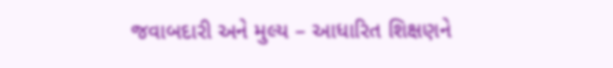જવાબદારી અને મુલ્ય – આધારિત શિક્ષણને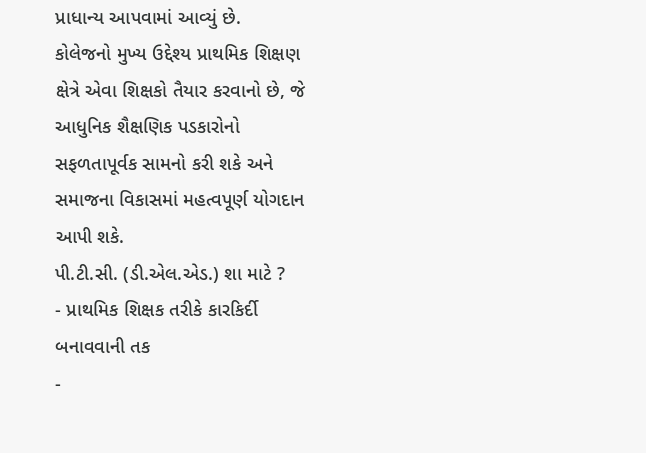પ્રાધાન્ય આપવામાં આવ્યું છે.
કોલેજનો મુખ્ય ઉદ્દેશ્ય પ્રાથમિક શિક્ષણ ક્ષેત્રે એવા શિક્ષકો તૈયાર કરવાનો છે, જે આધુનિક શૈક્ષણિક પડકારોનો સફળતાપૂર્વક સામનો કરી શકે અને સમાજના વિકાસમાં મહત્વપૂર્ણ યોગદાન આપી શકે.
પી.ટી.સી. (ડી.એલ.એડ.) શા માટે ?
- પ્રાથમિક શિક્ષક તરીકે કારકિર્દી બનાવવાની તક
-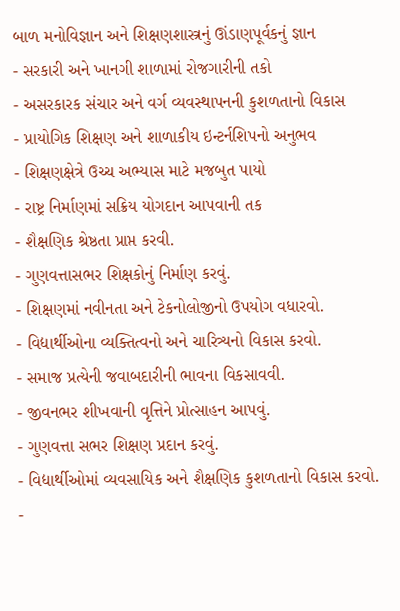બાળ મનોવિજ્ઞાન અને શિક્ષણશાસ્ત્રનું ઊંડાણપૂર્વકનું જ્ઞાન
- સરકારી અને ખાનગી શાળામાં રોજગારીની તકો
- અસરકારક સંચાર અને વર્ગ વ્યવસ્થાપનની કુશળતાનો વિકાસ
- પ્રાયોગિક શિક્ષણ અને શાળાકીય ઇન્ટર્નશિપનો અનુભવ
- શિક્ષણક્ષેત્રે ઉચ્ચ અભ્યાસ માટે મજબુત પાયો
- રાષ્ટ્ર નિર્માણમાં સક્રિય યોગદાન આપવાની તક
- શૈક્ષણિક શ્રેષ્ઠતા પ્રાપ્ત કરવી.
- ગુણવત્તાસભર શિક્ષકોનું નિર્માણ કરવું.
- શિક્ષણમાં નવીનતા અને ટેકનોલોજીનો ઉપયોગ વધારવો.
- વિદ્યાર્થીઓના વ્યક્તિત્વનો અને ચારિત્ર્યનો વિકાસ કરવો.
- સમાજ પ્રત્યેની જવાબદારીની ભાવના વિકસાવવી.
- જીવનભર શીખવાની વૃત્તિને પ્રોત્સાહન આપવું.
- ગુણવત્તા સભર શિક્ષણ પ્રદાન કરવું.
- વિદ્યાર્થીઓમાં વ્યવસાયિક અને શૈક્ષણિક કુશળતાનો વિકાસ કરવો.
-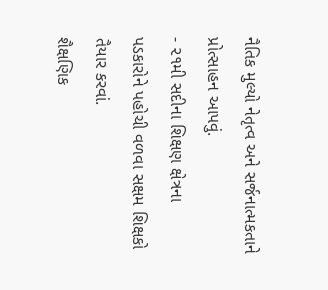નૈતિક મુલ્યો નેતૃત્વ અને સર્જનાત્મકતાને પ્રોત્સાહન આપવું.
- ૨૧મી સદીના શિક્ષણ ક્ષેત્રના પડકારોને પહોચી વળવા સક્ષમ શિક્ષકો તૈયાર કરવાં.
શૈક્ષણિક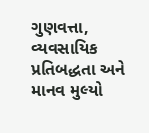ગુણવત્તા, વ્યવસાયિક પ્રતિબદ્ધતા અને માનવ મુલ્યો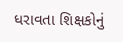ધરાવતા શિક્ષકોનું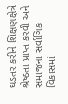ઘડતર કરીને શિક્ષણક્ષેત્રે શ્રેષ્ઠતા પ્રાપ્ત કરવી અને સમાજના સર્વાગિક વિકાસમાં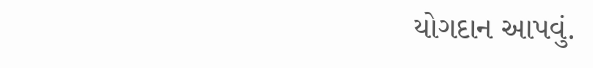યોગદાન આપવું.